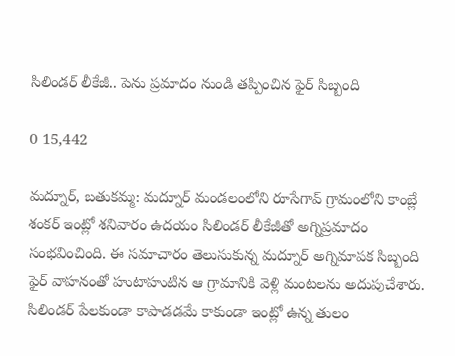సిలిండర్ లీకేజీ.. పెను ప్రమాదం నుండి తప్పించిన ఫైర్ సిబ్బంది

0 15,442

మద్నూర్, బతుకమ్మ: మద్నూర్ మండలంలోని రూసేగావ్ గ్రామంలోని కాంబ్లే శంకర్ ఇంట్లో శనివారం ఉదయం సిలిండర్ లీకేజీతో అగ్నిప్రమాదం సంభవించింది. ఈ సమాచారం తెలుసుకున్న మద్నూర్ అగ్నిమాపక సిబ్బంది ఫైర్ వాహనంతో హుటాహుటిన ఆ గ్రామానికి వెళ్లి మంటలను అదుపుచేశారు. సిలిండర్ పేలకుండా కాపాడడమే కాకుండా ఇంట్లో ఉన్న తులం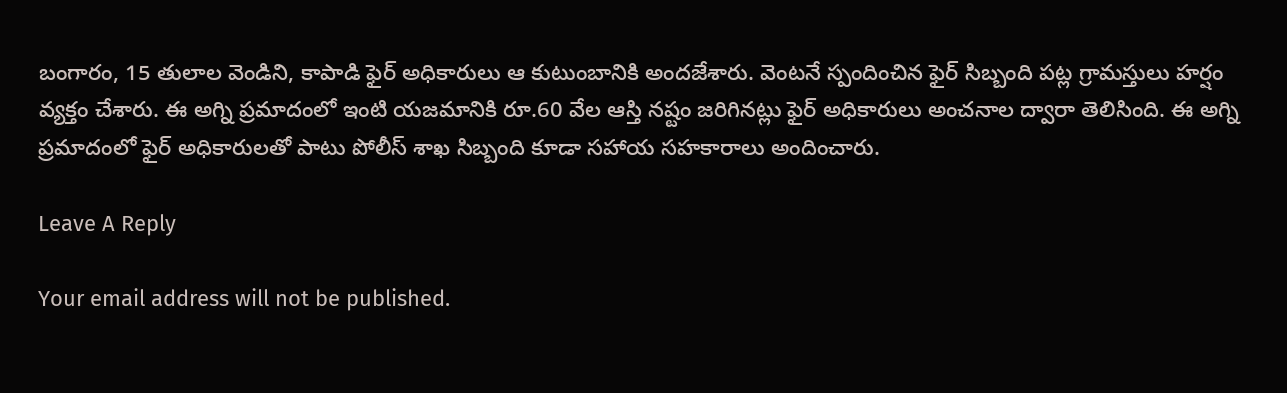బంగారం, 15 తులాల వెండిని, కాపాడి ఫైర్ అధికారులు ఆ కుటుంబానికి అందజేశారు. వెంటనే స్పందించిన ఫైర్ సిబ్బంది పట్ల గ్రామస్తులు హర్షం వ్యక్తం చేశారు. ఈ అగ్ని ప్రమాదంలో ఇంటి యజమానికి రూ.60 వేల ఆస్తి నష్టం జరిగినట్లు ఫైర్ అధికారులు అంచనాల ద్వారా తెలిసింది. ఈ అగ్ని ప్రమాదంలో ఫైర్ అధికారులతో పాటు పోలీస్ శాఖ సిబ్బంది కూడా సహాయ సహకారాలు అందించారు.

Leave A Reply

Your email address will not be published.